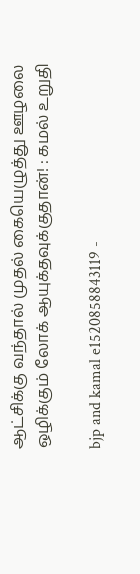ஆட்சிக்கு வந்தால் முதல் கையெழுத்து ஊழலை ஒழிக்கும் லோக் ஆயுக்தவுக்குதான்! : கமல் உறுதி

bjp and kamal e1520858843119 -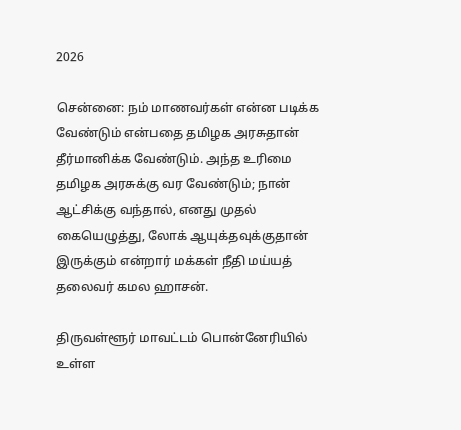2026

சென்னை: நம் மாணவர்கள் என்ன படிக்க வேண்டும் என்பதை தமிழக அரசுதான் தீர்மானிக்க வேண்டும். அந்த உரிமை தமிழக அரசுக்கு வர வேண்டும்; நான் ஆட்சிக்கு வந்தால், எனது முதல் கையெழுத்து, லோக் ஆயுக்தவுக்குதான் இருக்கும் என்றார் மக்கள் நீதி மய்யத் தலைவர் கமல ஹாசன்.

திருவள்ளூர் மாவட்டம் பொன்னேரியில் உள்ள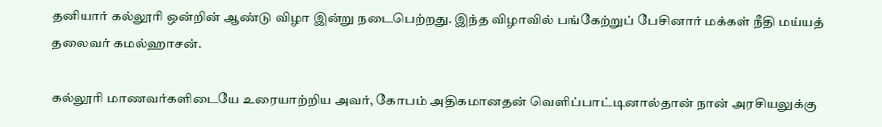தனியார் கல்லூரி ஒன்றின் ஆண்டு விழா இன்று நடைபெற்றது. இந்த விழாவில் பங்கேற்றுப் பேசினார் மக்கள் நீதி மய்யத் தலைவர் கமல்ஹாசன்.

கல்லூரி மாணவர்களிடையே உரையாற்றிய அவர், கோபம் அதிகமானதன் வெளிப்பாட்டினால்தான் நான் அரசியலுக்கு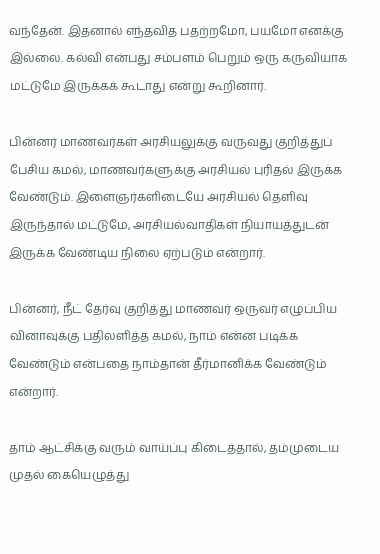வந்தேன். இதனால் எந்தவித பதற்றமோ, பயமோ எனக்கு இல்லை. கல்வி என்பது சம்பளம் பெறும் ஒரு கருவியாக மட்டுமே இருக்கக் கூடாது என்று கூறினார்.

பின்னர் மாணவர்கள் அரசியலுக்கு வருவது குறித்துப் பேசிய கமல், மாணவர்களுக்கு அரசியல் புரிதல் இருக்க வேண்டும். இளைஞர்களிடையே அரசியல் தெளிவு இருந்தால் மட்டுமே, அரசியல்வாதிகள் நியாயத்துடன் இருக்க வேண்டிய நிலை ஏற்படும் என்றார்.

பின்னர், நீட் தேர்வு குறித்து மாணவர் ஒருவர் எழுப்பிய வினாவுக்கு பதிலளித்த கமல், நாம் என்ன படிக்க வேண்டும் என்பதை நாம்தான் தீர்மானிக்க வேண்டும் என்றார்.

தாம் ஆட்சிக்கு வரும் வாய்ப்பு கிடைத்தால், தம்முடைய முதல் கையெழுத்து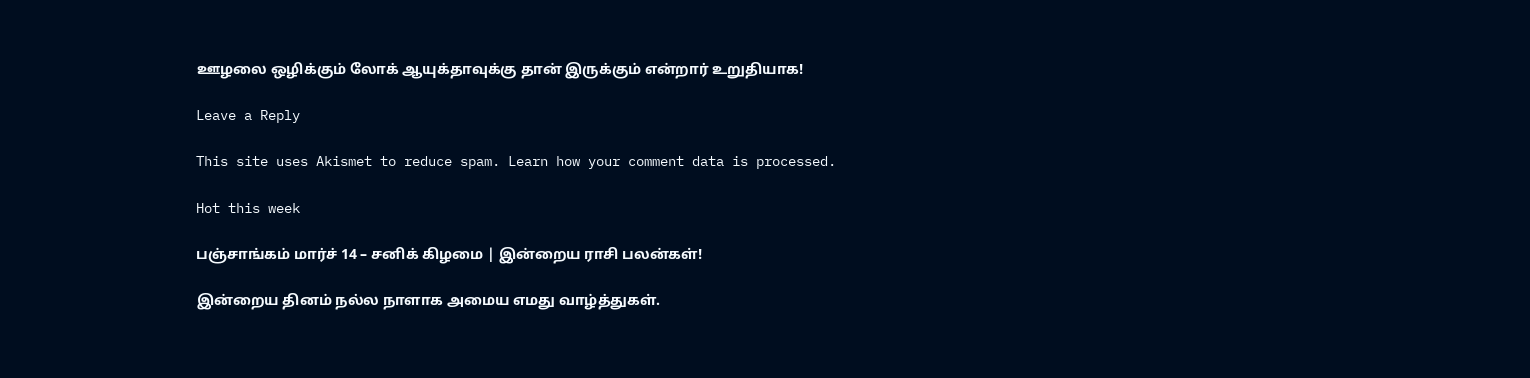ஊழலை ஒழிக்கும் லோக் ஆயுக்தாவுக்கு தான் இருக்கும் என்றார் உறுதியாக!

Leave a Reply

This site uses Akismet to reduce spam. Learn how your comment data is processed.

Hot this week

பஞ்சாங்கம் மார்ச் 14 – சனிக் கிழமை | இன்றைய ராசி பலன்கள்!

இன்றைய தினம் நல்ல நாளாக அமைய எமது வாழ்த்துகள்.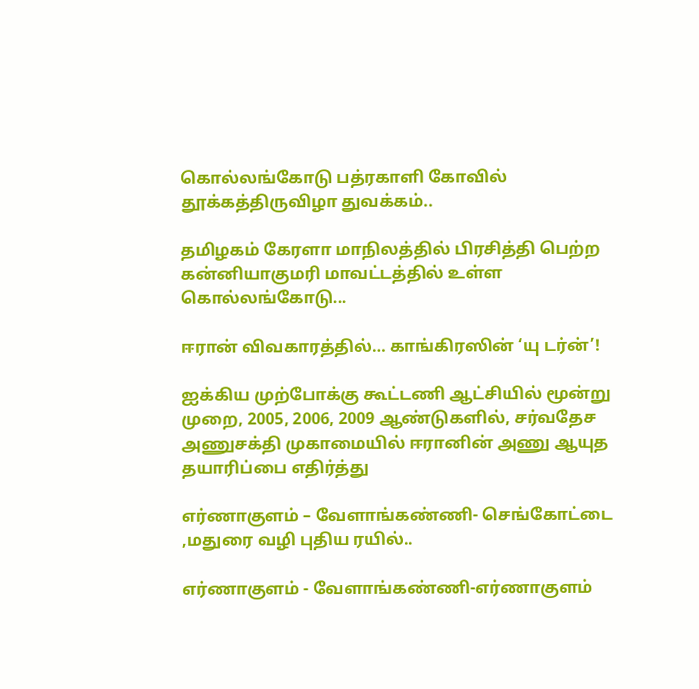கொல்லங்கோடு பத்ரகாளி கோவில் தூக்கத்திருவிழா துவக்கம்..

தமிழகம் கேரளா மாநிலத்தில் பிரசித்தி பெற்ற கன்னியாகுமரி மாவட்டத்தில் உள்ள கொல்லங்கோடு...

ஈரான் விவகாரத்தில்… காங்கிரஸின் ‘யு டர்ன்’!

ஐக்கிய முற்போக்கு கூட்டணி ஆட்சியில் மூன்று முறை, 2005, 2006, 2009 ஆண்டுகளில், சர்வதேச அணுசக்தி முகாமையில் ஈரானின் அணு ஆயுத தயாரிப்பை எதிர்த்து

எர்ணாகுளம் – வேளாங்கண்ணி- செங்கோட்டை ,மதுரை வழி புதிய ரயில்..

எர்ணாகுளம் - வேளாங்கண்ணி-எர்ணாகுளம்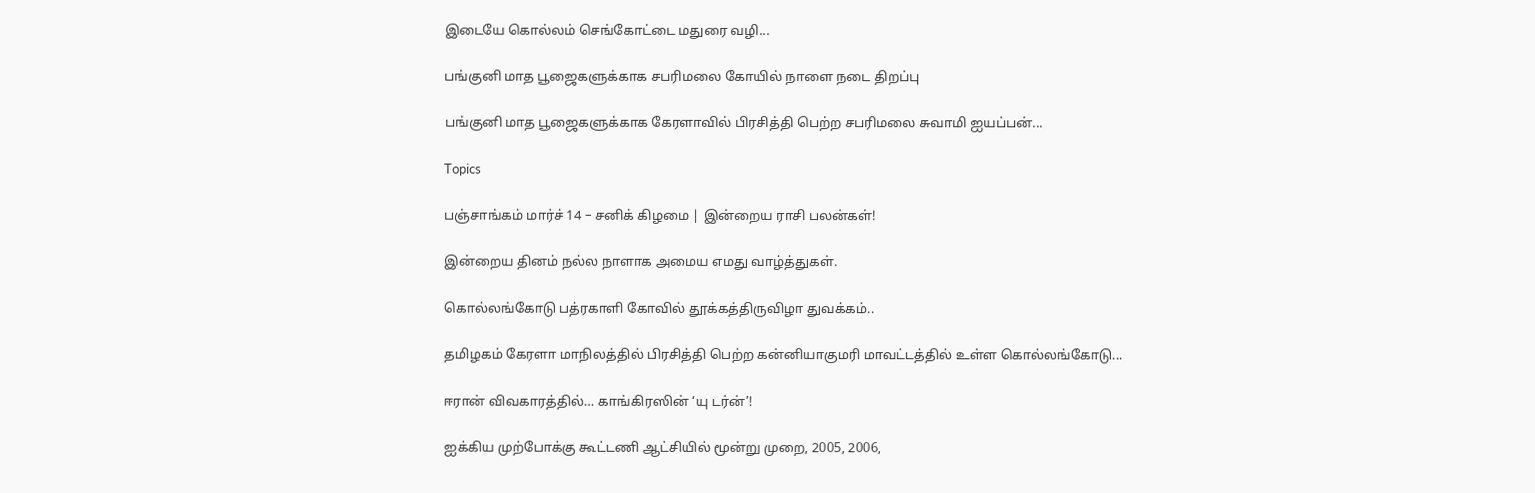இடையே கொல்லம் செங்கோட்டை மதுரை வழி...

பங்குனி மாத பூஜைகளுக்காக சபரிமலை கோயில் நாளை நடை திறப்பு

பங்குனி மாத பூஜைகளுக்காக கேரளாவில் பிரசித்தி பெற்ற சபரிமலை சுவாமி ஐயப்பன்...

Topics

பஞ்சாங்கம் மார்ச் 14 – சனிக் கிழமை | இன்றைய ராசி பலன்கள்!

இன்றைய தினம் நல்ல நாளாக அமைய எமது வாழ்த்துகள்.

கொல்லங்கோடு பத்ரகாளி கோவில் தூக்கத்திருவிழா துவக்கம்..

தமிழகம் கேரளா மாநிலத்தில் பிரசித்தி பெற்ற கன்னியாகுமரி மாவட்டத்தில் உள்ள கொல்லங்கோடு...

ஈரான் விவகாரத்தில்… காங்கிரஸின் ‘யு டர்ன்’!

ஐக்கிய முற்போக்கு கூட்டணி ஆட்சியில் மூன்று முறை, 2005, 2006,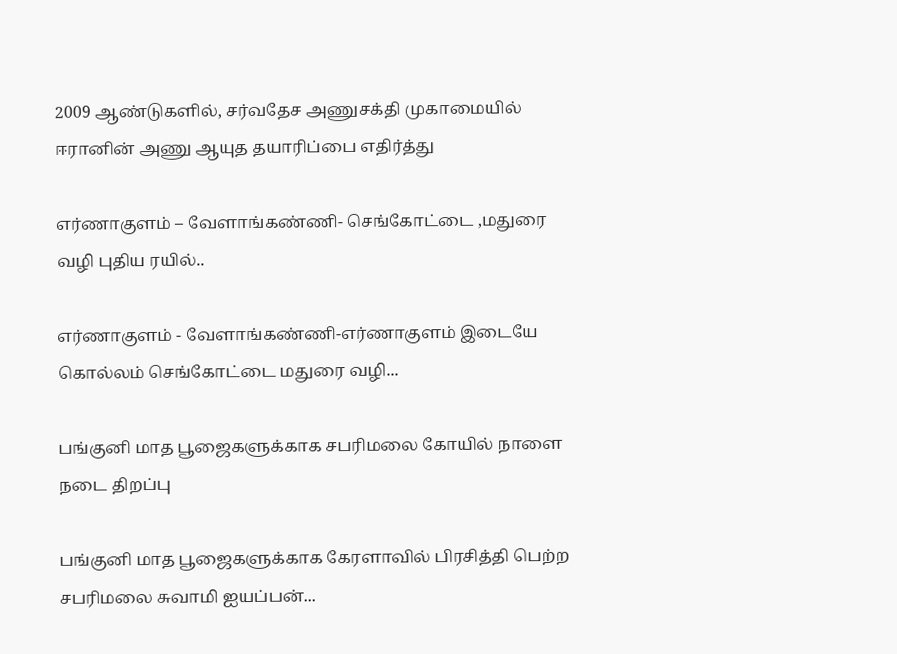2009 ஆண்டுகளில், சர்வதேச அணுசக்தி முகாமையில் ஈரானின் அணு ஆயுத தயாரிப்பை எதிர்த்து

எர்ணாகுளம் – வேளாங்கண்ணி- செங்கோட்டை ,மதுரை வழி புதிய ரயில்..

எர்ணாகுளம் - வேளாங்கண்ணி-எர்ணாகுளம் இடையே கொல்லம் செங்கோட்டை மதுரை வழி...

பங்குனி மாத பூஜைகளுக்காக சபரிமலை கோயில் நாளை நடை திறப்பு

பங்குனி மாத பூஜைகளுக்காக கேரளாவில் பிரசித்தி பெற்ற சபரிமலை சுவாமி ஐயப்பன்...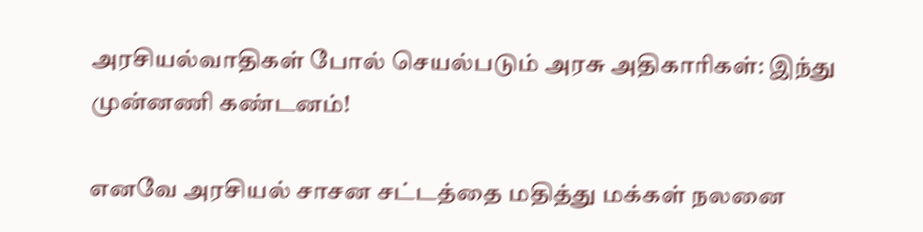அரசியல்வாதிகள் போல் செயல்படும் அரசு அதிகாரிகள்: இந்து முன்னணி கண்டனம்!

எனவே அரசியல் சாசன சட்டத்தை மதித்து மக்கள் நலனை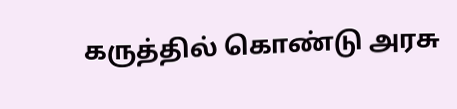கருத்தில் கொண்டு அரசு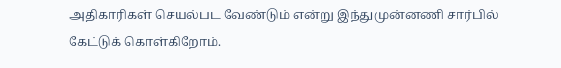அதிகாரிகள் செயல்பட வேண்டும் என்று இந்துமுன்னணி சார்பில் கேட்டுக் கொள்கிறோம்.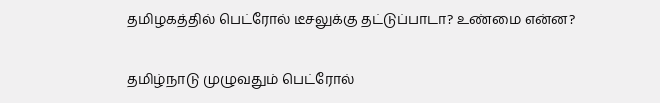தமிழகத்தில் பெட்ரோல் டீசலுக்கு தட்டுப்பாடா? உண்மை என்ன?

தமிழ்நாடு முழுவதும் பெட்ரோல்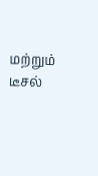மற்றும் டீசல்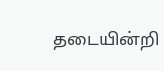தடையின்றி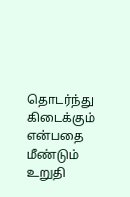தொடர்ந்து கிடைக்கும் என்பதை மீண்டும் உறுதி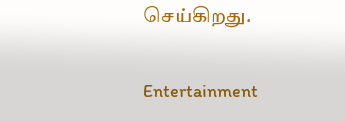செய்கிறது.

Entertainment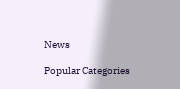News

Popular Categories